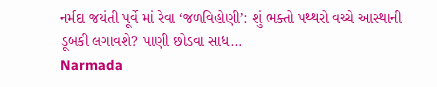નર્મદા જયંતી પૂર્વે માં રેવા ‘જળવિહોણી’: શું ભક્તો પથ્થરો વચ્ચે આસ્થાની ડૂબકી લગાવશે? પાણી છોડવા સાધ…
Narmada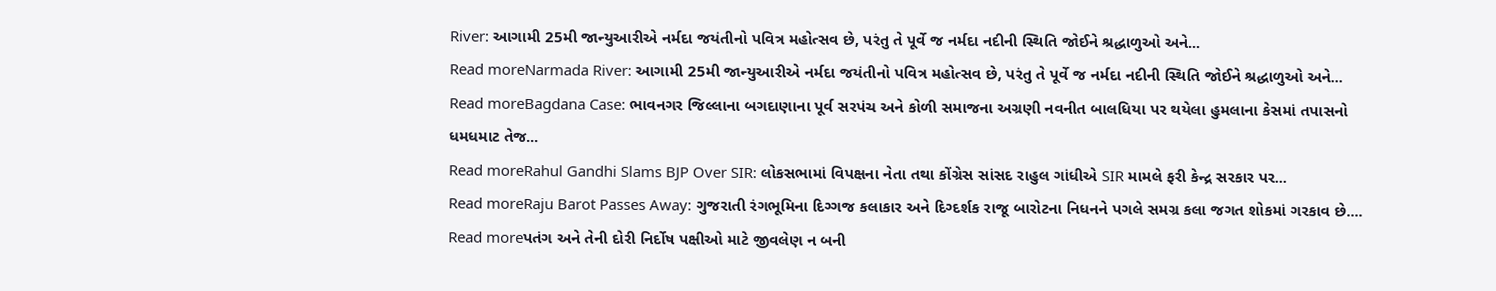River: આગામી 25મી જાન્યુઆરીએ નર્મદા જયંતીનો પવિત્ર મહોત્સવ છે, પરંતુ તે પૂર્વે જ નર્મદા નદીની સ્થિતિ જોઈને શ્રદ્ધાળુઓ અને...
Read moreNarmada River: આગામી 25મી જાન્યુઆરીએ નર્મદા જયંતીનો પવિત્ર મહોત્સવ છે, પરંતુ તે પૂર્વે જ નર્મદા નદીની સ્થિતિ જોઈને શ્રદ્ધાળુઓ અને...
Read moreBagdana Case: ભાવનગર જિલ્લાના બગદાણાના પૂર્વ સરપંચ અને કોળી સમાજના અગ્રણી નવનીત બાલધિયા પર થયેલા હુમલાના કેસમાં તપાસનો ધમધમાટ તેજ...
Read moreRahul Gandhi Slams BJP Over SIR: લોકસભામાં વિપક્ષના નેતા તથા કોંગ્રેસ સાંસદ રાહુલ ગાંધીએ SIR મામલે ફરી કેન્દ્ર સરકાર પર...
Read moreRaju Barot Passes Away: ગુજરાતી રંગભૂમિના દિગ્ગજ કલાકાર અને દિગ્દર્શક રાજૂ બારોટના નિધનને પગલે સમગ્ર કલા જગત શોકમાં ગરકાવ છે....
Read moreપતંગ અને તેની દોરી નિર્દોષ પક્ષીઓ માટે જીવલેણ ન બની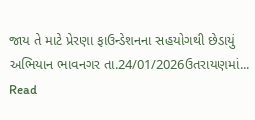જાય તે માટે પ્રેરણા ફાઉન્ડેશનના સહયોગથી છેડાયું અભિયાન ભાવનગર તા.24/01/2026ઉતરાયણમાં...
Read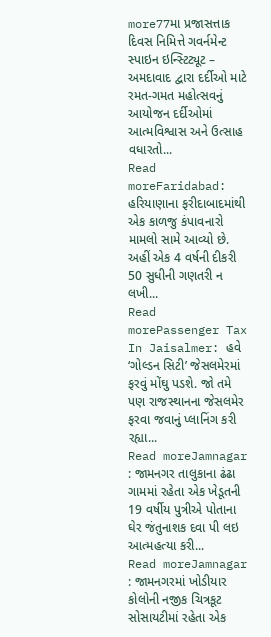more77મા પ્રજાસત્તાક દિવસ નિમિત્તે ગવર્નમેન્ટ સ્પાઇન ઇન્સ્ટિટ્યૂટ – અમદાવાદ દ્વારા દર્દીઓ માટે રમત-ગમત મહોત્સવનું આયોજન દર્દીઓમાં આત્મવિશ્વાસ અને ઉત્સાહ વધારતો...
Read moreFaridabad: હરિયાણાના ફરીદાબાદમાંથી એક કાળજુ કંપાવનારો મામલો સામે આવ્યો છે. અહીં એક 4 વર્ષની દીકરી 50 સુધીની ગણતરી ન લખી...
Read morePassenger Tax In Jaisalmer: હવે ‘ગોલ્ડન સિટી’ જેસલમેરમાં ફરવું મોંઘુ પડશે. જો તમે પણ રાજસ્થાનના જેસલમેર ફરવા જવાનું પ્લાનિંગ કરી રહ્યા...
Read moreJamnagar : જામનગર તાલુકાના ઢંઢા ગામમાં રહેતા એક ખેડૂતની 19 વર્ષીય પુત્રીએ પોતાના ઘેર જંતુનાશક દવા પી લઇ આત્મહત્યા કરી...
Read moreJamnagar : જામનગરમાં ખોડીયાર કોલોની નજીક ચિત્રકૂટ સોસાયટીમાં રહેતા એક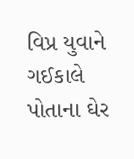વિપ્ર યુવાને ગઈકાલે પોતાના ઘેર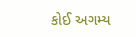કોઈ અગમ્ય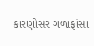કારણોસર ગળાફાંસા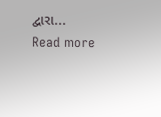દ્વારા...
Read more